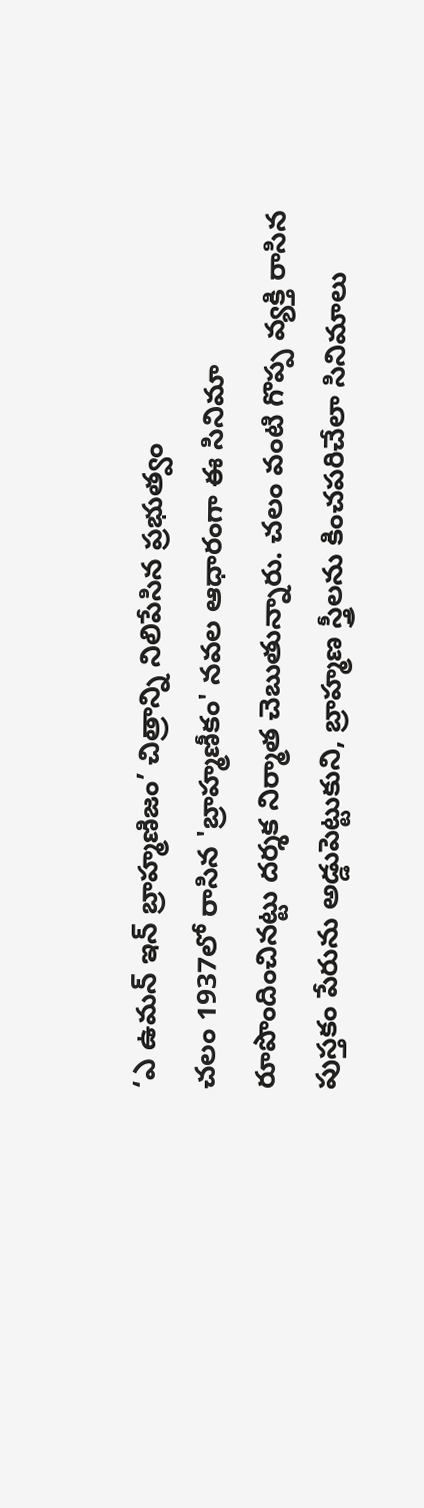‘ఎ ఉమన్ ఇన్ బ్రాహ్మణిజం’ చిత్రాన్ని నిలిపేసిన ప్రభుత్వం
చలం 1937లో రాసిన 'బ్రాహ్మణీకం' నవల ఆధారంగా ఈ సినిమా రూపొందించినట్టు దర్శక నిర్మాత చెబుతున్నారు. చలం వంటి గొప్ప వ్యక్తి రాసిన పుస్తకం పేరును అడ్డుపెట్టుకుని, బ్రాహ్మణ స్త్రీలను కించపరిచేలా సినిమాలు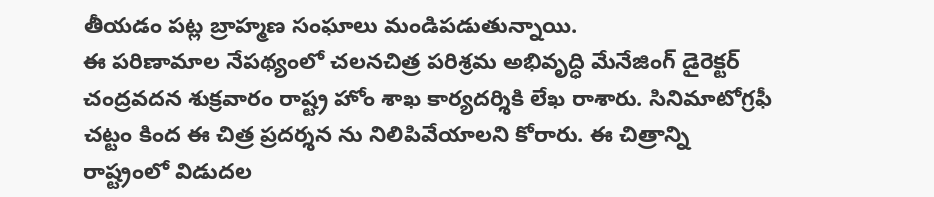తీయడం పట్ల బ్రాహ్మణ సంఘాలు మండిపడుతున్నాయి.
ఈ పరిణామాల నేపథ్యంలో చలనచిత్ర పరిశ్రమ అభివృద్ధి మేనేజింగ్ డైరెక్టర్ చంద్రవదన శుక్రవారం రాష్ట్ర హోం శాఖ కార్యదర్శికి లేఖ రాశారు. సినిమాటోగ్రఫీ చట్టం కింద ఈ చిత్ర ప్రదర్శన ను నిలిపివేయాలని కోరారు. ఈ చిత్రాన్ని రాష్ట్రంలో విడుదల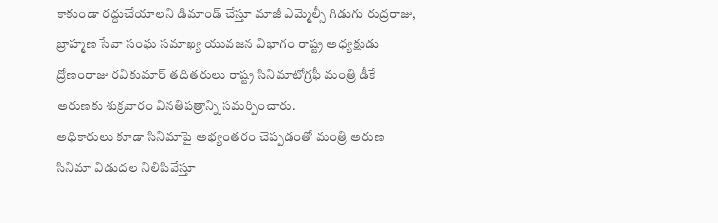కాకుండా రద్దుచేయాలని డిమాండ్ చేస్తూ మాజీ ఎమ్మెల్సీ గిడుగు రుద్రరాజు, బ్రాహ్మణ సేవా సంఘ సమాఖ్య యువజన విభాగం రాష్ట్ర అధ్యక్షుడు ద్రోణంరాజు రవికుమార్ తదితరులు రాష్ట్ర సినిమాటోగ్రఫీ మంత్రి డీకే అరుణకు శుక్రవారం వినతిపత్రాన్ని సమర్పించారు.
అధికారులు కూడా సినిమాపై అభ్యంతరం చెప్పడంతో మంత్రి అరుణ సినిమా విడుదల నిలిపివేస్తూ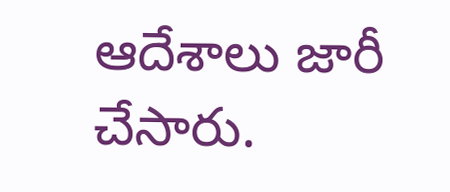ఆదేశాలు జారీ చేసారు.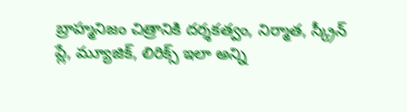బ్రాహ్మనిజం చిత్రానికి దర్శకత్వం, నిర్మాత, స్క్రీన్ ప్లే, మ్యూజిక్, లిరిక్స్ ఇలా అన్ని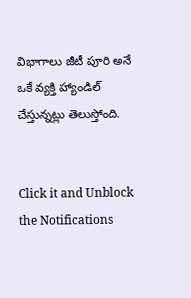విభాగాలు జీటీ పూరి అనే ఒకే వ్యక్తి హ్యాండిల్ చేస్తున్నట్లు తెలుస్తోంది.


Click it and Unblock the Notifications